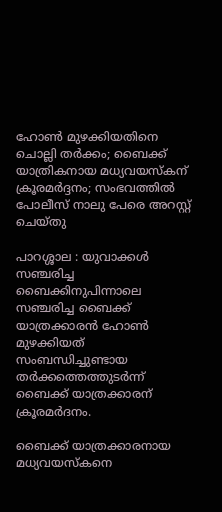ഹോൺ മുഴക്കിയതിനെ ചൊല്ലി തർക്കം; ബൈക്ക് യാത്രികനായ മധ്യവയസ്കന് ക്രൂരമർദ്ദനം; സംഭവത്തിൽ പോലീസ് നാലു പേരെ അറസ്റ്റ് ചെയ്തു

പാറശ്ശാല : യുവാക്കള്‍ സഞ്ചരിച്ച ബൈക്കിനുപിന്നാലെ സഞ്ചരിച്ച ബൈക്ക് യാത്രക്കാരൻ ഹോണ്‍ മുഴക്കിയത് സംബന്ധിച്ചുണ്ടായ തർക്കത്തെത്തുടർന്ന് ബൈക്ക് യാത്രക്കാരന് ക്രൂരമർദനം.

ബൈക്ക് യാത്രക്കാരനായ മധ്യവയസ്കനെ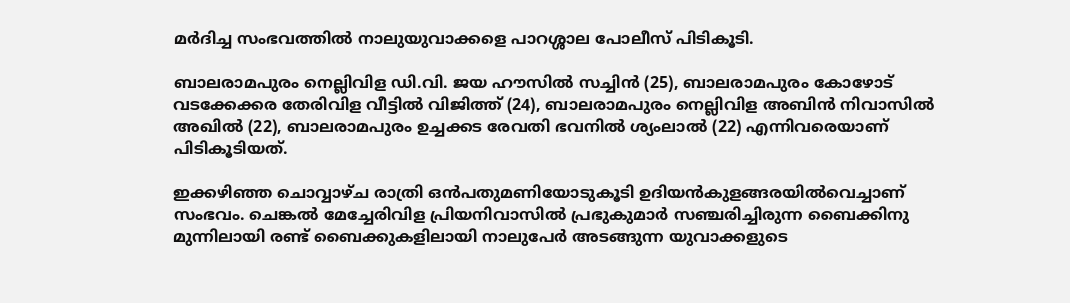മർദിച്ച സംഭവത്തില്‍ നാലുയുവാക്കളെ പാറശ്ശാല പോലീസ് പിടികൂടി.

ബാലരാമപുരം നെല്ലിവിള ഡി.വി. ജയ ഹൗസില്‍ സച്ചിൻ (25), ബാലരാമപുരം കോഴോട് വടക്കേക്കര തേരിവിള വീട്ടില്‍ വിജിത്ത് (24), ബാലരാമപുരം നെല്ലിവിള അബിൻ നിവാസില്‍ അഖില്‍ (22), ബാലരാമപുരം ഉച്ചക്കട രേവതി ഭവനില്‍ ശ്യംലാല്‍ (22) എന്നിവരെയാണ് പിടികൂടിയത്.

ഇക്കഴിഞ്ഞ ചൊവ്വാഴ്ച രാത്രി ഒൻപതുമണിയോടുകൂടി ഉദിയൻകുളങ്ങരയില്‍വെച്ചാണ് സംഭവം. ചെങ്കല്‍ മേച്ചേരിവിള പ്രിയനിവാസില്‍ പ്രഭുകുമാർ സഞ്ചരിച്ചിരുന്ന ബൈക്കിനു മുന്നിലായി രണ്ട് ബൈക്കുകളിലായി നാലുപേർ അടങ്ങുന്ന യുവാക്കളുടെ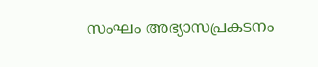സംഘം അഭ്യാസപ്രകടനം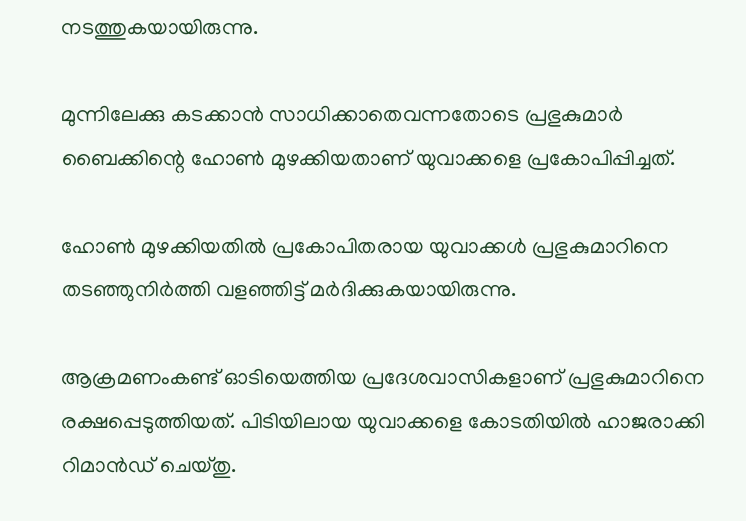നടത്തുകയായിരുന്നു.

മുന്നിലേക്കു കടക്കാൻ സാധിക്കാതെവന്നതോടെ പ്രഭുകുമാർ ബൈക്കിന്റെ ഹോണ്‍ മുഴക്കിയതാണ് യുവാക്കളെ പ്രകോപിപ്പിച്ചത്.

ഹോണ്‍ മുഴക്കിയതില്‍ പ്രകോപിതരായ യുവാക്കള്‍ പ്രഭുകുമാറിനെ തടഞ്ഞുനിർത്തി വളഞ്ഞിട്ട് മർദിക്കുകയായിരുന്നു.

ആക്രമണംകണ്ട് ഓടിയെത്തിയ പ്രദേശവാസികളാണ് പ്രഭുകുമാറിനെ രക്ഷപ്പെടുത്തിയത്. പിടിയിലായ യുവാക്കളെ കോടതിയില്‍ ഹാജരാക്കി റിമാൻഡ് ചെയ്തു.